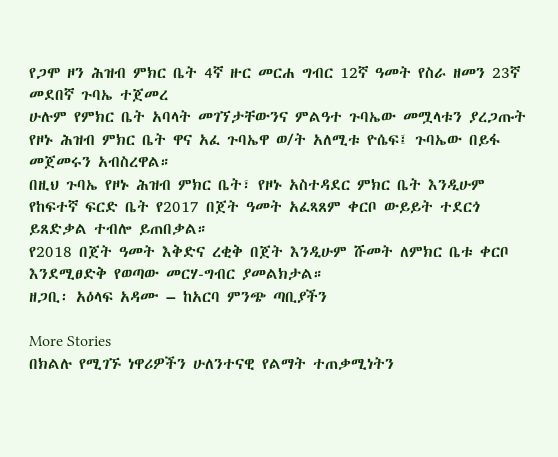የጋሞ ዞን ሕዝብ ምክር ቤት 4ኛ ዙር መርሐ ግብር 12ኛ ዓመት የስራ ዘመን 23ኛ መደበኛ ጉባኤ ተጀመረ
ሁሉም የምክር ቤት አባላት መገኘታቸውንና ምልዓተ ጉባኤው መሟላቱን ያረጋጡት የዞኑ ሕዝብ ምክር ቤት ዋና አፈ ጉባኤዋ ወ/ት አለሚቱ ዮሴፍ፤ ጉባኤው በይፋ መጀመሩን አብስረዋል።
በዚህ ጉባኤ የዞኑ ሕዝብ ምክር ቤት፣ የዞኑ አስተዳደር ምክር ቤት እንዲሁም የከፍተኛ ፍርድ ቤት የ2017 በጀት ዓመት አፈጻጸም ቀርቦ ውይይት ተደርጎ ይጸድቃል ተብሎ ይጠበቃል።
የ2018 በጀት ዓመት እቅድና ረቂቅ በጀት እንዲሁም ሹመት ለምክር ቤቱ ቀርቦ እንደሚፀድቅ የወጣው መርሃ-ግብር ያመልክታል።
ዘጋቢ፡ አዕላፍ አዳሙ – ከአርባ ምንጭ ጣቢያችን

More Stories
በክልሉ የሚገኙ ነዋሪዎችን ሁለንተናዊ የልማት ተጠቃሚነትን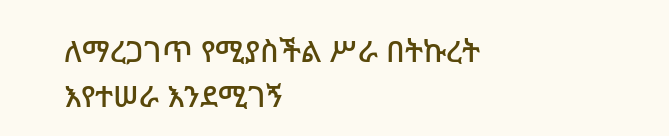ለማረጋገጥ የሚያስችል ሥራ በትኩረት እየተሠራ እንደሚገኝ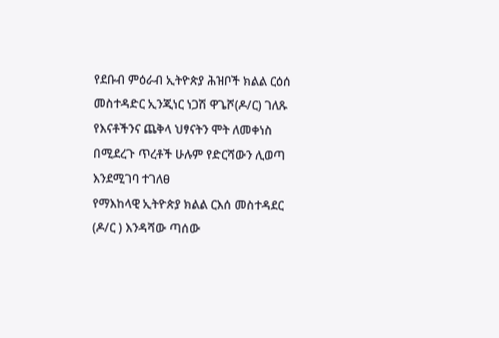የደቡብ ምዕራብ ኢትዮጵያ ሕዝቦች ክልል ርዕሰ መስተዳድር ኢንጂነር ነጋሽ ዋጌሾ(ዶ/ር) ገለጹ
የእናቶችንና ጨቅላ ህፃናትን ሞት ለመቀነስ በሚደረጉ ጥረቶች ሁሉም የድርሻውን ሊወጣ እንደሚገባ ተገለፀ
የማእከላዊ ኢትዮጵያ ክልል ርእሰ መስተዳደር (ዶ/ር ) እንዳሻው ጣሰው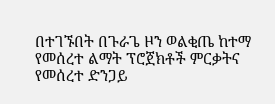በተገኙበት በጉራጌ ዞን ወልቂጤ ከተማ የመሰረተ ልማት ፕሮጀክቶች ምርቃትና የመሰረተ ድንጋይ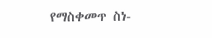የማስቀመጥ ስነ-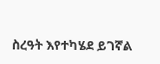ስረዓት እየተካሄደ ይገኛል